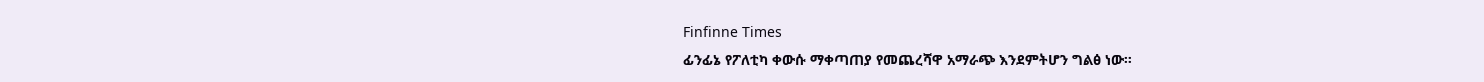Finfinne Times
ፊንፊኔ የፖለቲካ ቀውሱ ማቀጣጠያ የመጨረሻዋ አማራጭ እንደምትሆን ግልፅ ነው።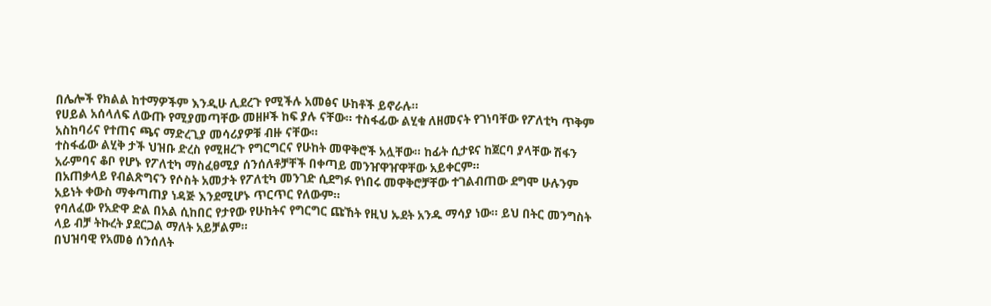በሌሎች የክልል ከተማዎችም እንዲሁ ሊደረጉ የሚችሉ አመፅና ሁከቶች ይኖራሉ።
የሀይል አሰላለፍ ለውጡ የሚያመጣቸው መዘዞች ከፍ ያሉ ናቸው። ተስፋፊው ልሂቁ ለዘመናት የገነባቸው የፖለቲካ ጥቅም አስከባሪና የተጠና ጫና ማድረጊያ መሳሪያዎቹ ብዙ ናቸው።
ተስፋፊው ልሂቅ ታች ህዝቡ ድረስ የሚዘረጉ የግርግርና የሁከት መዋቅሮች አሏቸው። ከፊት ሲታዩና ከጀርባ ያላቸው ሽፋን አራምባና ቆቦ የሆኑ የፖለቲካ ማስፈፀሚያ ሰንሰለቶቻቸች በቀጣይ መንዠዋዠዋቸው አይቀርም።
በአጠቃላይ የብልጽግናን የሶስት አመታት የፖለቲካ መንገድ ሲደግፉ የነበሩ መዋቅሮቻቸው ተገልብጠው ደግሞ ሁሉንም አይነት ቀውስ ማቀጣጠያ ነዳጅ እንደሚሆኑ ጥርጥር የለውም።
የባለፈው የአድዋ ድል በአል ሲከበር የታየው የሁከትና የግርግር ጩኸት የዚህ ኡደት አንዱ ማሳያ ነው። ይህ በትር መንግስት ላይ ብቻ ትኩረት ያደርጋል ማለት አይቻልም።
በህዝባዊ የአመፅ ሰንሰለት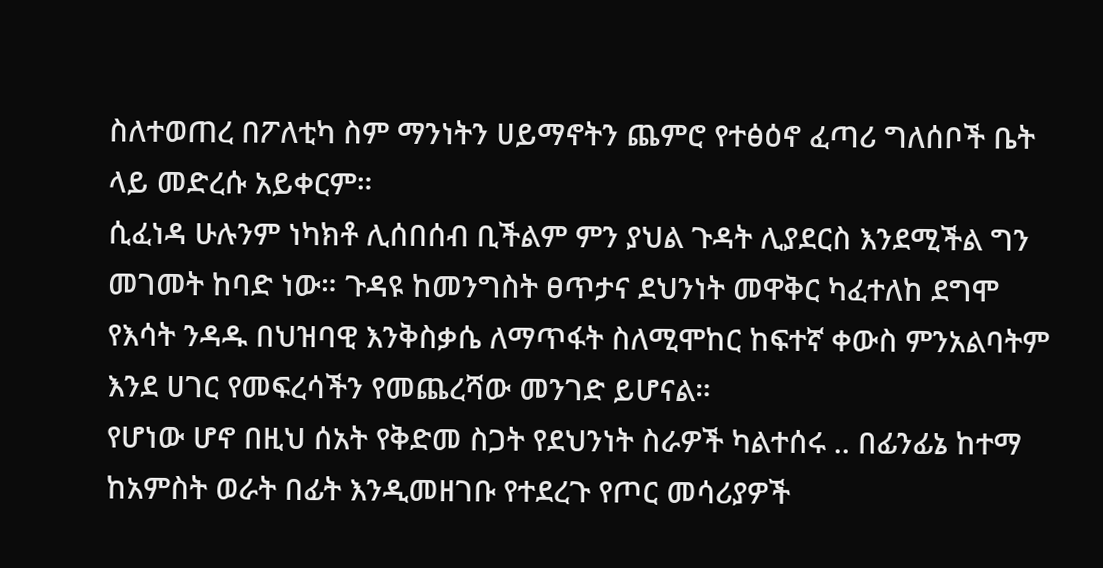ስለተወጠረ በፖለቲካ ስም ማንነትን ሀይማኖትን ጨምሮ የተፅዕኖ ፈጣሪ ግለሰቦች ቤት ላይ መድረሱ አይቀርም።
ሲፈነዳ ሁሉንም ነካክቶ ሊሰበሰብ ቢችልም ምን ያህል ጉዳት ሊያደርስ እንደሚችል ግን መገመት ከባድ ነው። ጉዳዩ ከመንግስት ፀጥታና ደህንነት መዋቅር ካፈተለከ ደግሞ የእሳት ንዳዱ በህዝባዊ እንቅስቃሴ ለማጥፋት ስለሚሞከር ከፍተኛ ቀውስ ምንአልባትም እንደ ሀገር የመፍረሳችን የመጨረሻው መንገድ ይሆናል።
የሆነው ሆኖ በዚህ ሰአት የቅድመ ስጋት የደህንነት ስራዎች ካልተሰሩ .. በፊንፊኔ ከተማ ከአምስት ወራት በፊት እንዲመዘገቡ የተደረጉ የጦር መሳሪያዎች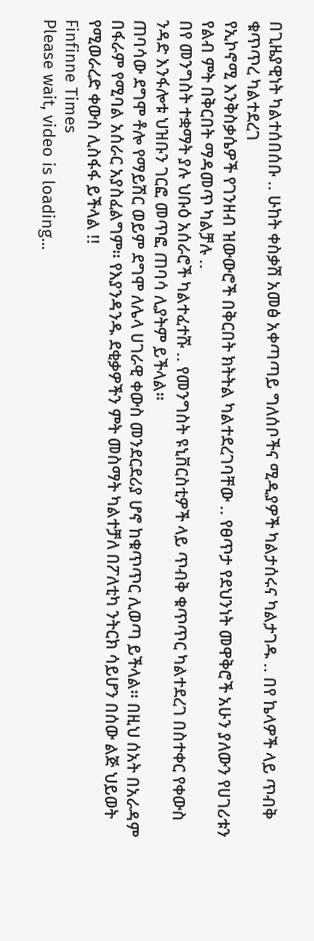በጊዜያዊነት ካልተሰበሰቡ .. ሁከት ቀስቃሽ አመፅ አቀጣጣይ ግለሰቦችና ሚዲያዎች ካልታሰሩና ካልታገዱ .. በየ ኬላዎች ላይ ጥብቅ ቁጥጥረ ካልተደረገ
የኢኮኖሚ እንቅስቃሴዎች የገንዘብ ዝውውሮች በቅርበት ክትትል ካልተደረገባቸው .. የፀጥታ የደህንነት መዋቅሮች አሁን ያለውን የሀገሪቱን የልብ ምት በቅርበት ማዳመጥ ካልቻሉ ..
በየ መንግስት ተቋማት ያሉ ህቡዕ አሰራሮች ካልተፈተሹ .. የመንግስት ዩኒቨርስቲዎች ላይ ጥብቅ ቁጥጥር ካልተደረገ በስተቀር የቀውስ ንዳድ እንፋሎቱ ህዝቡን ገርፎ መጥፎ ጠባሳ ሊያትም ይችላል።
ጠባሳው ደግሞ ቶሎ የማይሽር ወይም ደግሞ ለሌላ ሀገራዊ ቀውስ መንደርደሪያ ሆኖ ከቁጥጥር ሊወጣ ይችላል። በዚህ ሰአት በአራዳም በፋራም የሚባል አሰራር አያስፈልግም። የእያንዳንዱ ደቂቃዎችን ምት መስማት ካልተቻለ በፖለቲካ ንትርክ ሳይሆን በሰው ልጅ ህይወት የሚወራረድ ቀውስ ሊስፋፋ ይችላል !!
Finfinne Times
Please wait, video is loading...